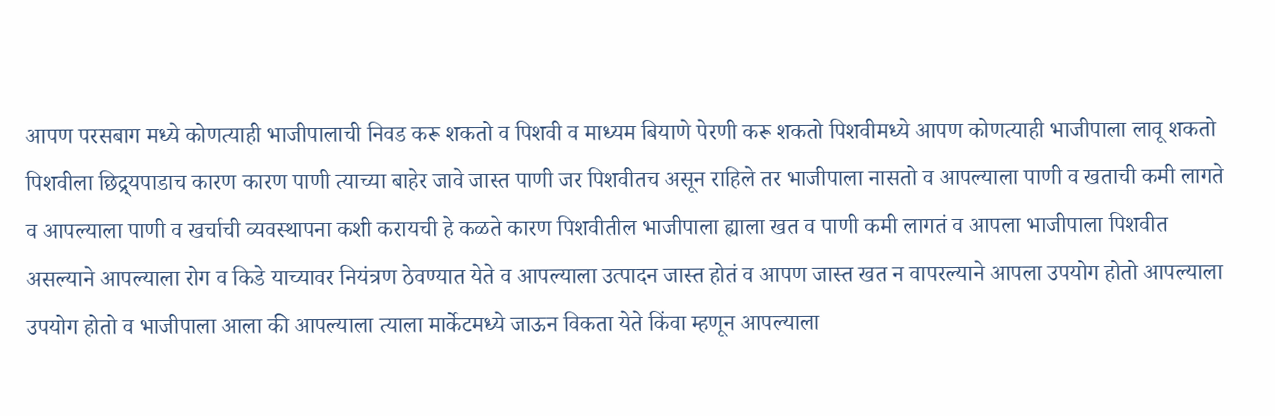आपण परसबाग मध्ये कोणत्याही भाजीपालाची निवड करू शकतो व पिशवी व माध्यम बियाणे पेरणी करू शकतो पिशवीमध्ये आपण कोणत्याही भाजीपाला लावू शकतो पिशवीला छिद्र्यपाडाच कारण कारण पाणी त्याच्या बाहेर जावे जास्त पाणी जर पिशवीतच असून राहिले तर भाजीपाला नासतो व आपल्याला पाणी व खताची कमी लागते व आपल्याला पाणी व खर्चाची व्यवस्थापना कशी करायची हे कळते कारण पिशवीतील भाजीपाला ह्याला खत व पाणी कमी लागतं व आपला भाजीपाला पिशवीत असल्याने आपल्याला रोग व किडे याच्यावर नियंत्रण ठेवण्यात येते व आपल्याला उत्पादन जास्त होतं व आपण जास्त खत न वापरल्याने आपला उपयोग होतो आपल्याला उपयोग होतो व भाजीपाला आला की आपल्याला त्याला मार्केटमध्ये जाऊन विकता येते किंवा म्हणून आपल्याला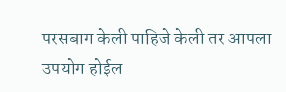परसबाग केली पाहिजे केली तर आपला उपयोग होईल